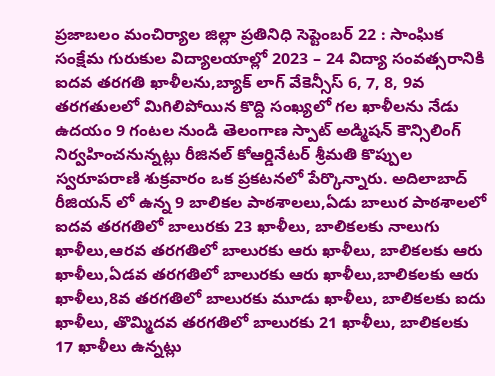ప్రజాబలం మంచిర్యాల జిల్లా ప్రతినిధి సెప్టెంబర్ 22 : సాంఘిక సంక్షేమ గురుకుల విద్యాలయాల్లో 2023 – 24 విద్యా సంవత్సరానికి ఐదవ తరగతి ఖాళీలను,బ్యాక్ లాగ్ వేకెన్సీస్ 6, 7, 8, 9వ తరగతులలో మిగిలిపోయిన కొద్ది సంఖ్యలో గల ఖాళీలను నేడు ఉదయం 9 గంటల నుండి తెలంగాణ స్పాట్ అడ్మిషన్ కౌన్సిలింగ్ నిర్వహించనున్నట్లు రీజినల్ కోఆర్డినేటర్ శ్రీమతి కొప్పుల స్వరూపరాణి శుక్రవారం ఒక ప్రకటనలో పేర్కొన్నారు. అదిలాబాద్ రీజియన్ లో ఉన్న 9 బాలికల పాఠశాలలు,ఏడు బాలుర పాఠశాలలో ఐదవ తరగతిలో బాలురకు 23 ఖాళీలు, బాలికలకు నాలుగు ఖాళీలు,ఆరవ తరగతిలో బాలురకు ఆరు ఖాళీలు, బాలికలకు ఆరు ఖాళీలు,ఏడవ తరగతిలో బాలురకు ఆరు ఖాళీలు,బాలికలకు ఆరు ఖాళీలు,8వ తరగతిలో బాలురకు మూడు ఖాళీలు, బాలికలకు ఐదు ఖాళీలు, తొమ్మిదవ తరగతిలో బాలురకు 21 ఖాళీలు, బాలికలకు 17 ఖాళీలు ఉన్నట్లు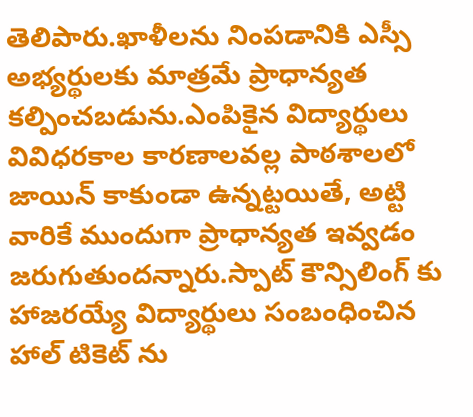తెలిపారు.ఖాళీలను నింపడానికి ఎస్సీ అభ్యర్థులకు మాత్రమే ప్రాధాన్యత కల్పించబడును.ఎంపికైన విద్యార్థులు వివిధరకాల కారణాలవల్ల పాఠశాలలో జాయిన్ కాకుండా ఉన్నట్టయితే, అట్టి వారికే ముందుగా ప్రాధాన్యత ఇవ్వడం జరుగుతుందన్నారు.స్పాట్ కౌన్సిలింగ్ కు హాజరయ్యే విద్యార్థులు సంబంధించిన హాల్ టికెట్ ను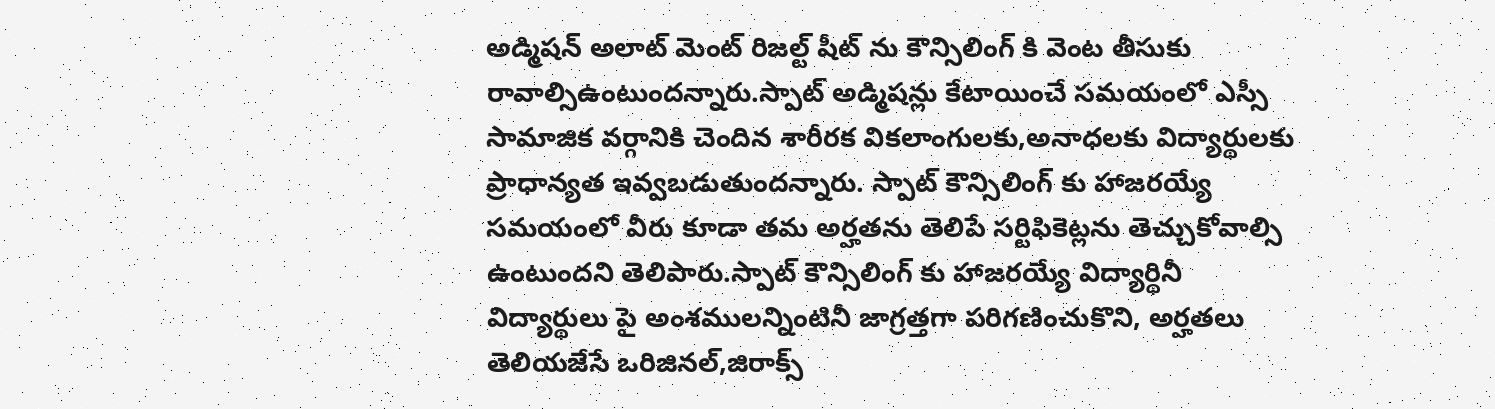అడ్మిషన్ అలాట్ మెంట్ రిజల్ట్ షీట్ ను కౌన్సిలింగ్ కి వెంట తీసుకు రావాల్సిఉంటుందన్నారు.స్పాట్ అడ్మిషన్లు కేటాయించే సమయంలో ఎస్సీ సామాజిక వర్గానికి చెందిన శారీరక వికలాంగులకు,అనాధలకు విద్యార్థులకు ప్రాధాన్యత ఇవ్వబడుతుందన్నారు. స్పాట్ కౌన్సిలింగ్ కు హాజరయ్యే సమయంలో వీరు కూడా తమ అర్హతను తెలిపే సర్టిఫికెట్లను తెచ్చుకోవాల్సి ఉంటుందని తెలిపారు.స్పాట్ కౌన్సిలింగ్ కు హాజరయ్యే విద్యార్థినీ విద్యార్థులు పై అంశములన్నింటినీ జాగ్రత్తగా పరిగణించుకొని, అర్హతలు తెలియజేసే ఒరిజినల్,జిరాక్స్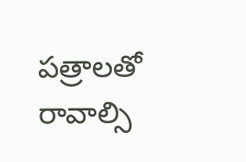పత్రాలతో రావాల్సి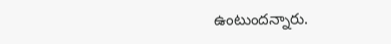ఉంటుందన్నారు.